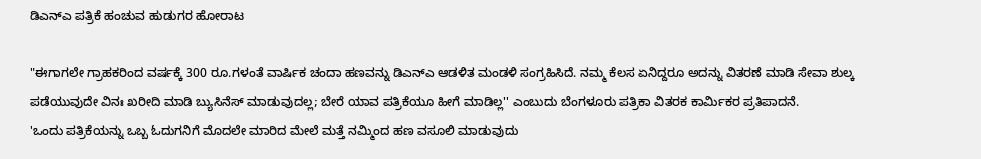ಡಿಎನ್ಎ ಪತ್ರಿಕೆ ಹಂಚುವ ಹುಡುಗರ ಹೋರಾಟ

"ಈಗಾಗಲೇ ಗ್ರಾಹಕರಿಂದ ವರ್ಷಕ್ಕೆ 300 ರೂ.ಗಳಂತೆ ವಾರ್ಷಿಕ ಚಂದಾ ಹಣವನ್ನು ಡಿಎನ್ಎ ಆಡಳಿತ ಮಂಡಳಿ ಸಂಗ್ರಹಿಸಿದೆ. ನಮ್ಮ ಕೆಲಸ ಏನಿದ್ದರೂ ಅದನ್ನು ವಿತರಣೆ ಮಾಡಿ ಸೇವಾ ಶುಲ್ಕ ಪಡೆಯುವುದೇ ವಿನಃ ಖರೀದಿ ಮಾಡಿ ಬ್ಯುಸಿನೆಸ್ ಮಾಡುವುದಲ್ಲ; ಬೇರೆ ಯಾವ ಪತ್ರಿಕೆಯೂ ಹೀಗೆ ಮಾಡಿಲ್ಲ'' ಎಂಬುದು ಬೆಂಗಳೂರು ಪತ್ರಿಕಾ ವಿತರಕ ಕಾರ್ಮಿಕರ ಪ್ರತಿಪಾದನೆ.
'ಒಂದು ಪತ್ರಿಕೆಯನ್ನು ಒಬ್ಬ ಓದುಗನಿಗೆ ಮೊದಲೇ ಮಾರಿದ ಮೇಲೆ ಮತ್ತೆ ನಮ್ಮಿಂದ ಹಣ ವಸೂಲಿ ಮಾಡುವುದು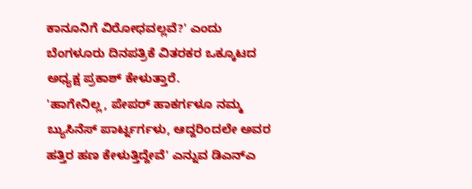ಕಾನೂನಿಗೆ ವಿರೋಧವಲ್ಲವೆ?' ಎಂದು ಬೆಂಗಳೂರು ದಿನಪತ್ರಿಕೆ ವಿತರಕರ ಒಕ್ಕೂಟದ ಅಧ್ಯಕ್ಷ ಪ್ರಕಾಶ್ ಕೇಳುತ್ತಾರೆ.
'ಹಾಗೇನಿಲ್ಲ, ಪೇಪರ್ ಹಾಕರ್ಗಳೂ ನಮ್ಮ ಬ್ಯುಸಿನೆಸ್ ಪಾರ್ಟ್ನರ್ಗಳು, ಆದ್ದರಿಂದಲೇ ಅವರ ಹತ್ತಿರ ಹಣ ಕೇಳುತ್ತಿದ್ದೇವೆ' ಎನ್ನುವ ಡಿಎನ್ಎ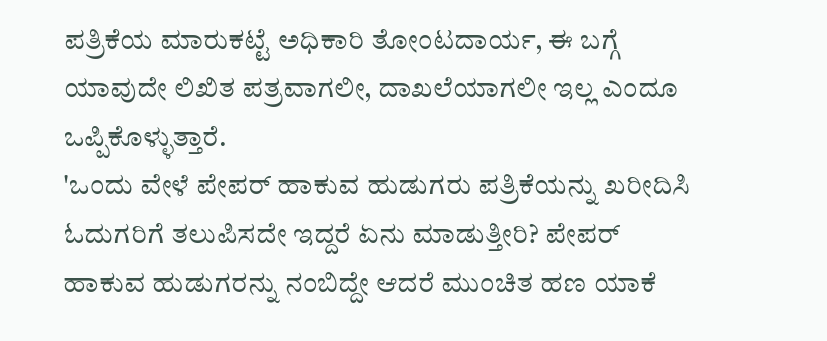ಪತ್ರಿಕೆಯ ಮಾರುಕಟ್ಟೆ ಅಧಿಕಾರಿ ತೋಂಟದಾರ್ಯ, ಈ ಬಗ್ಗೆ ಯಾವುದೇ ಲಿಖಿತ ಪತ್ರವಾಗಲೀ, ದಾಖಲೆಯಾಗಲೀ ಇಲ್ಲ ಎಂದೂ ಒಪ್ಪಿಕೊಳ್ಳುತ್ತಾರೆ.
'ಒಂದು ವೇಳೆ ಪೇಪರ್ ಹಾಕುವ ಹುಡುಗರು ಪತ್ರಿಕೆಯನ್ನು ಖರೀದಿಸಿ ಓದುಗರಿಗೆ ತಲುಪಿಸದೇ ಇದ್ದರೆ ಏನು ಮಾಡುತ್ತೀರಿ? ಪೇಪರ್ ಹಾಕುವ ಹುಡುಗರನ್ನು ನಂಬಿದ್ದೇ ಆದರೆ ಮುಂಚಿತ ಹಣ ಯಾಕೆ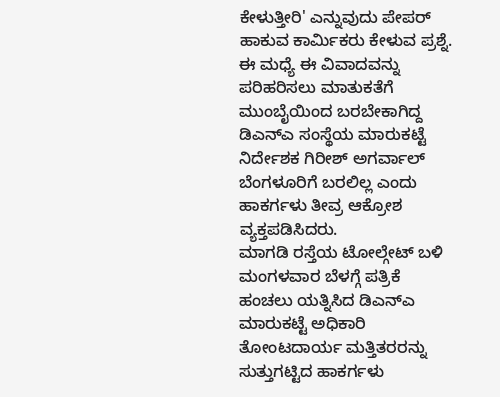ಕೇಳುತ್ತೀರಿ' ಎನ್ನುವುದು ಪೇಪರ್ ಹಾಕುವ ಕಾರ್ಮಿಕರು ಕೇಳುವ ಪ್ರಶ್ನೆ. ಈ ಮಧ್ಯೆ ಈ ವಿವಾದವನ್ನು ಪರಿಹರಿಸಲು ಮಾತುಕತೆಗೆ ಮುಂಬೈಯಿಂದ ಬರಬೇಕಾಗಿದ್ದ ಡಿಎನ್ಎ ಸಂಸ್ಥೆಯ ಮಾರುಕಟ್ಟೆ ನಿರ್ದೇಶಕ ಗಿರೀಶ್ ಅಗರ್ವಾಲ್ ಬೆಂಗಳೂರಿಗೆ ಬರಲಿಲ್ಲ ಎಂದು ಹಾಕರ್ಗಳು ತೀವ್ರ ಆಕ್ರೋಶ ವ್ಯಕ್ತಪಡಿಸಿದರು.
ಮಾಗಡಿ ರಸ್ತೆಯ ಟೋಲ್ಗೇಟ್ ಬಳಿ ಮಂಗಳವಾರ ಬೆಳಗ್ಗೆ ಪತ್ರಿಕೆ ಹಂಚಲು ಯತ್ನಿಸಿದ ಡಿಎನ್ಎ ಮಾರುಕಟ್ಟೆ ಅಧಿಕಾರಿ ತೋಂಟದಾರ್ಯ ಮತ್ತಿತರರನ್ನು ಸುತ್ತುಗಟ್ಟಿದ ಹಾಕರ್ಗಳು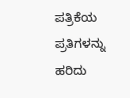ಪತ್ರಿಕೆಯ ಪ್ರತಿಗಳನ್ನು ಹರಿದು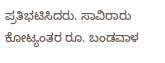ಪ್ರತಿಭಟಿಸಿದರು. ಸಾವಿರಾರು ಕೋಟ್ಯಂತರ ರೂ. ಬಂಡವಾಳ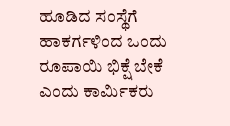ಹೂಡಿದ ಸಂಸ್ಥೆಗೆ ಹಾಕರ್ಗಳಿಂದ ಒಂದು ರೂಪಾಯಿ ಭಿಕ್ಷೆ ಬೇಕೆ ಎಂದು ಕಾರ್ಮಿಕರು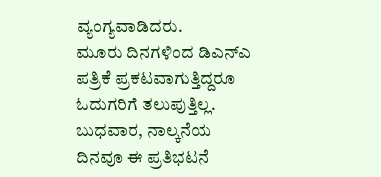ವ್ಯಂಗ್ಯವಾಡಿದರು.
ಮೂರು ದಿನಗಳಿಂದ ಡಿಎನ್ಎ ಪತ್ರಿಕೆ ಪ್ರಕಟವಾಗುತ್ತಿದ್ದರೂ ಓದುಗರಿಗೆ ತಲುಪುತ್ತಿಲ್ಲ. ಬುಧವಾರ, ನಾಲ್ಕನೆಯ ದಿನವೂ ಈ ಪ್ರತಿಭಟನೆ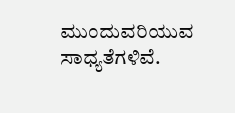ಮುಂದುವರಿಯುವ ಸಾಧ್ಯತೆಗಳಿವೆ.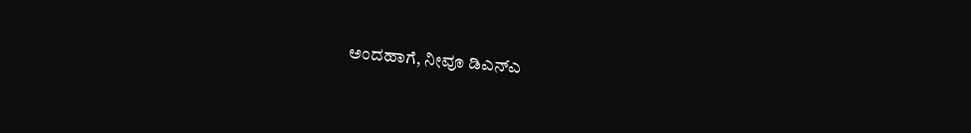ಅಂದಹಾಗೆ, ನೀವೂ ಡಿಎನ್ಎ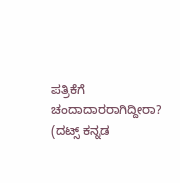ಪತ್ರಿಕೆಗೆ ಚಂದಾದಾರರಾಗಿದ್ದೀರಾ?
(ದಟ್ಸ್ ಕನ್ನಡ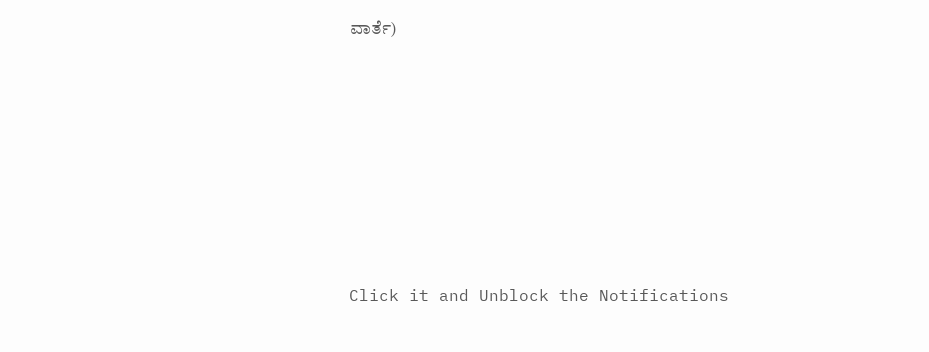ವಾರ್ತೆ)












Click it and Unblock the Notifications